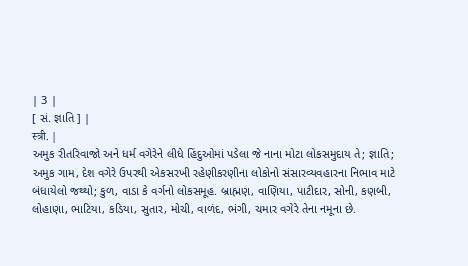| 3 |
[ સં. જ્ઞાતિ ] |
स्त्री. |
અમુક રીતરિવાજો અને ધર્મ વગેરેને લીધે હિંદુઓમાં પડેલા જે નાના મોટા લોકસમુદાય તે; જ્ઞાતિ; અમુક ગામ, દેશ વગેરે ઉપરથી એકસરખી રહેણીકરણીના લોકોનો સંસારવ્યવહારના નિભાવ માટે બંધાયેલો જથ્થો; કુળ, વાડા કે વર્ગનો લોકસમૂહ. બ્રાહ્મણ, વાણિયા, પાટીદાર, સોની, કણબી, લોહાણા, ભાટિયા, કડિયા, સુતાર, મોચી, વાળંદ, ભંગી, ચમાર વગેરે તેના નમૂના છે.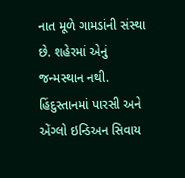નાત મૂળે ગામડાંની સંસ્થા છે. શહેરમાં એનું જન્મસ્થાન નથી. હિંદુસ્તાનમાં પારસી અને એંગ્લો ઇન્ડિઅન સિવાય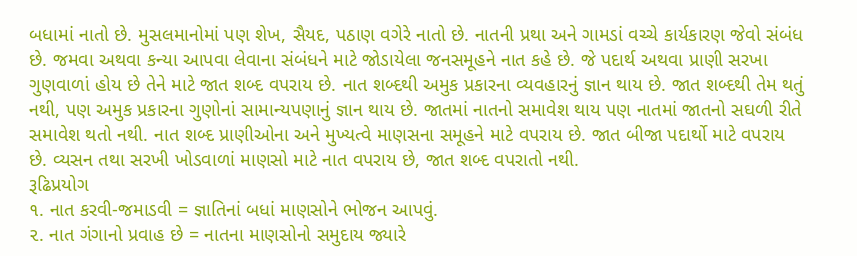બધામાં નાતો છે. મુસલમાનોમાં પણ શેખ, સૈયદ, પઠાણ વગેરે નાતો છે. નાતની પ્રથા અને ગામડાં વચ્ચે કાર્યકારણ જેવો સંબંધ છે. જમવા અથવા કન્યા આપવા લેવાના સંબંધને માટે જોડાયેલા જનસમૂહને નાત કહે છે. જે પદાર્થ અથવા પ્રાણી સરખા ગુણવાળાં હોય છે તેને માટે જાત શબ્દ વપરાય છે. નાત શબ્દથી અમુક પ્રકારના વ્યવહારનું જ્ઞાન થાય છે. જાત શબ્દથી તેમ થતું નથી, પણ અમુક પ્રકારના ગુણોનાં સામાન્યપણાનું જ્ઞાન થાય છે. જાતમાં નાતનો સમાવેશ થાય પણ નાતમાં જાતનો સઘળી રીતે સમાવેશ થતો નથી. નાત શબ્દ પ્રાણીઓના અને મુખ્યત્વે માણસના સમૂહને માટે વપરાય છે. જાત બીજા પદાર્થો માટે વપરાય છે. વ્યસન તથા સરખી ખોડવાળાં માણસો માટે નાત વપરાય છે, જાત શબ્દ વપરાતો નથી.
રૂઢિપ્રયોગ
૧. નાત કરવી-જમાડવી = જ્ઞાતિનાં બધાં માણસોને ભોજન આપવું.
૨. નાત ગંગાનો પ્રવાહ છે = નાતના માણસોનો સમુદાય જ્યારે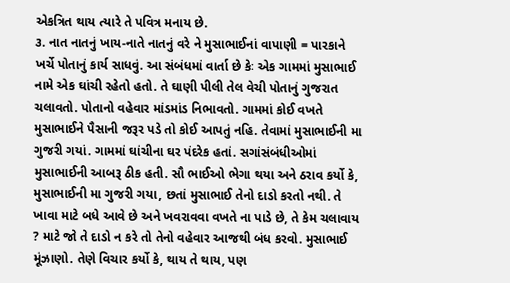એકત્રિત થાય ત્યારે તે પવિત્ર મનાય છે.
૩. નાત નાતનું ખાય-નાતે નાતનું વરે ને મુસાભાઈનાં વાપાણી = પારકાને ખર્ચે પોતાનું કાર્ય સાધવું. આ સંબંધમાં વાર્તા છે કેઃ એક ગામમાં મુસાભાઈ નામે એક ઘાંચી રહેતો હતો. તે ઘાણી પીલી તેલ વેચી પોતાનું ગુજરાત ચલાવતો. પોતાનો વહેવાર માંડમાંડ નિભાવતો. ગામમાં કોઈ વખતે મુસાભાઈને પૈસાની જરૂર પડે તો કોઈ આપતું નહિ. તેવામાં મુસાભાઈની મા ગુજરી ગયાં. ગામમાં ઘાંચીના ઘર પંદરેક હતાં. સગાંસંબંધીઓમાં મુસાભાઈની આબરૂ ઠીક હતી. સૌ ભાઈઓ ભેગા થયા અને ઠરાવ કર્યો કે, મુસાભાઈની મા ગુજરી ગયા, છતાં મુસાભાઈ તેનો દાડો કરતો નથી. તે ખાવા માટે બધે આવે છે અને ખવરાવવા વખતે ના પાડે છે, તે કેમ ચલાવાય ? માટે જો તે દાડો ન કરે તો તેનો વહેવાર આજથી બંધ કરવો. મુસાભાઈ મૂંઝાણો. તેણે વિચાર કર્યો કે, થાય તે થાય, પણ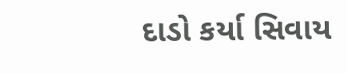દાડો કર્યા સિવાય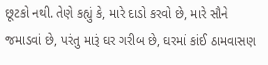છૂટકો નથી. તેણે કહ્યું કે, મારે દાડો કરવો છે, મારે સૌને જમાડવાં છે, પરંતુ મારૂં ઘર ગરીબ છે, ઘરમાં કાંઈ ઠામવાસણ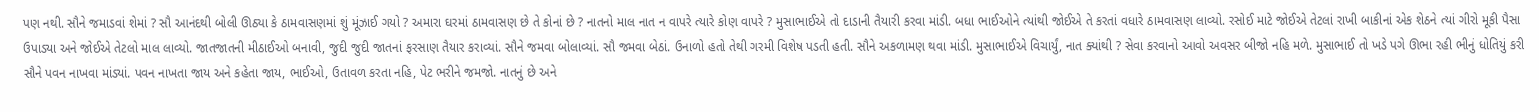પણ નથી. સૌને જમાડવાં શેમાં ? સૌ આનંદથી બોલી ઊઠ્યા કે ઠામવાસણમાં શું મૂંઝાઈ ગયો ? અમારા ઘરમાં ઠામવાસણ છે તે કોનાં છે ? નાતનો માલ નાત ન વાપરે ત્યારે કોણ વાપરે ? મુસાભાઈએ તો દાડાની તૈયારી કરવા માંડી. બધા ભાઈઓને ત્યાંથી જોઈએ તે કરતાં વધારે ઠામવાસણ લાવ્યો. રસોઈ માટે જોઈએ તેટલાં રાખી બાકીનાં એક શેઠને ત્યાં ગીરો મૂકી પૈસા ઉપાડ્યા અને જોઈએ તેટલો માલ લાવ્યો. જાતજાતની મીઠાઈઓ બનાવી, જુદી જુદી જાતનાં ફરસાણ તૈયાર કરાવ્યાં. સૌને જમવા બોલાવ્યાં. સૌ જમવા બેઠાં. ઉનાળો હતો તેથી ગરમી વિશેષ પડતી હતી. સૌને અકળામણ થવા માંડી. મુસાભાઈએ વિચાર્યું, નાત ક્યાંથી ? સેવા કરવાનો આવો અવસર બીજો નહિ મળે. મુસાભાઈ તો ખડે પગે ઊભા રહી ભીનું ધોતિયું કરી સૌને પવન નાખવા માંડ્યાં. પવન નાખતા જાય અને કહેતા જાય, ભાઈઓ, ઉતાવળ કરતા નહિ, પેટ ભરીને જમજો. નાતનું છે અને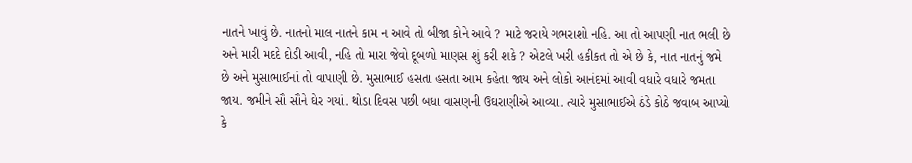નાતને ખાવું છે. નાતનો માલ નાતને કામ ન આવે તો બીજા કોને આવે ? માટે જરાયે ગભરાશો નહિ. આ તો આપણી નાત ભલી છે અને મારી મદદે દોડી આવી, નહિ તો મારા જેવો દૂબળો માણસ શું કરી શકે ? એટલે ખરી હકીકત તો એ છે કે, નાત નાતનું જમે છે અને મુસાભાઈનાં તો વાપાણી છે. મુસાભાઈ હસતા હસતા આમ કહેતા જાય અને લોકો આનંદમાં આવી વધારે વધારે જમતા જાય. જમીને સૌ સૌને ઘેર ગયાં. થોડા દિવસ પછી બધા વાસણની ઉઘરાણીએ આવ્યા. ત્યારે મુસાભાઈએ ઠંડે કોઠે જવાબ આપ્યો કે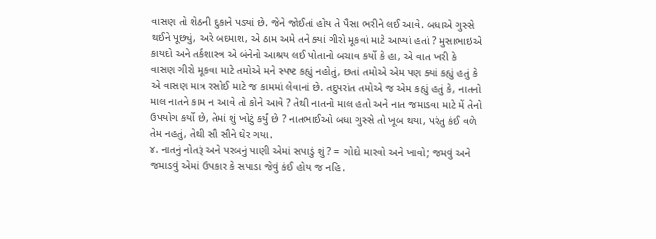વાસણ તો શેઠની દુકાને પડ્યાં છે. જેને જોઈતાં હોય તે પૈસા ભરીને લઈ આવે. બધાએ ગુસ્સે થઈને પૂછ્યું, અરે બદમાશ, એ ઠામ અમે તને ક્યાં ગીરો મૂકવાં માટે આપ્યાં હતાં ? મુસાભાઇએ કાયદો અને તર્કશાસ્ત્ર એ બંનેનો આશ્રય લઈ પોતાનો બચાવ કર્યો કે હા, એ વાત ખરી કે વાસણ ગીરો મૂકવા માટે તમોએ મને સ્પષ્ટ કહ્યું નહોતું, છતાં તમોએ એમ પણ ક્યાં કહ્યું હતું કે એ વાસણ માત્ર રસોઈ માટે જ કામમાં લેવાનાં છે. તદુપરાંત તમોએ જ એમ કહ્યું હતું કે, નાતનો માલ નાતને કામ ન આવે તો કોને આવે ? તેથી નાતનો માલ હતો અને નાત જમાડવા માટે મેં તેનો ઉપયોગ કર્યો છે, તેમાં શું ખોટું કર્યું છે ? નાતભાઈઓ બધા ગુસ્સે તો ખૂબ થયા, પરંતુ કંઈ વળે તેમ નહતું, તેથી સૌ સૌને ઘેર ગયા.
૪. નાતનું નોતરૂં અને પરબનું પાણી એમાં સપાડું શું ? = ગોદો મારવો અને ખાવો; જમવું અને જમાડવું એમાં ઉપકાર કે સપાડા જેવું કંઈ હોય જ નહિ.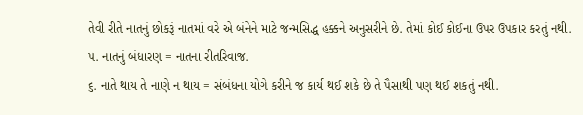તેવી રીતે નાતનું છોકરૂં નાતમાં વરે એ બંનેને માટે જન્મસિદ્ધ હક્કને અનુસરીને છે. તેમાં કોઈ કોઈના ઉપર ઉપકાર કરતું નથી.
૫. નાતનું બંધારણ = નાતના રીતરિવાજ.
૬. નાતે થાય તે નાણે ન થાય = સંબંધના યોગે કરીને જ કાર્ય થઈ શકે છે તે પૈસાથી પણ થઈ શકતું નથી.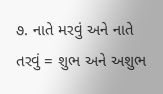૭. નાતે મરવું અને નાતે તરવું = શુભ અને અશુભ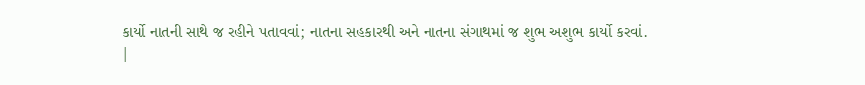કાર્યો નાતની સાથે જ રહીને પતાવવાં; નાતના સહકારથી અને નાતના સંગાથમાં જ શુભ અશુભ કાર્યો કરવાં.
|